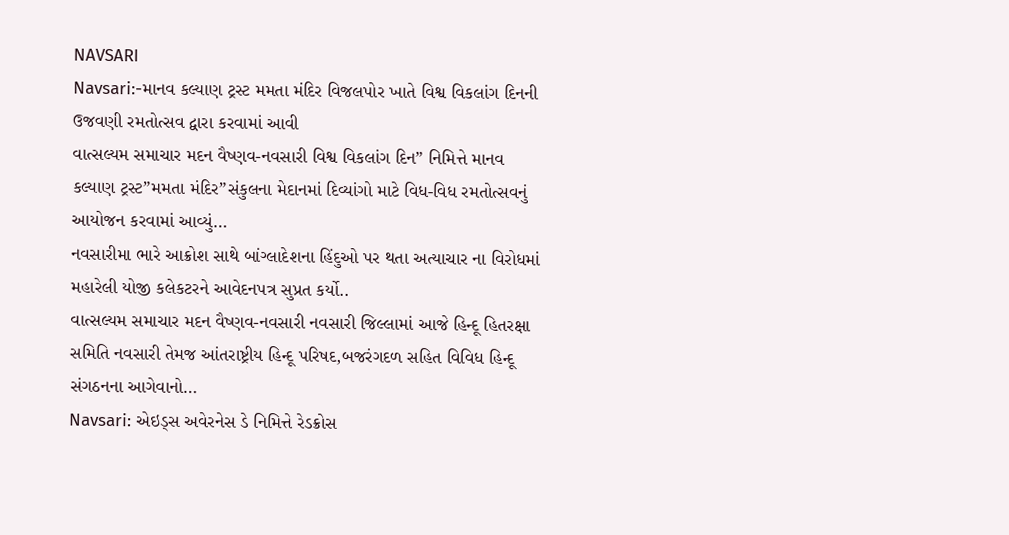NAVSARI
Navsari:-માનવ કલ્યાણ ટ્રસ્ટ મમતા મંદિર વિજલપોર ખાતે વિશ્વ વિકલાંગ દિનની ઉજવણી રમતોત્સવ દ્વારા કરવામાં આવી
વાત્સલ્યમ સમાચાર મદન વૈષ્ણવ-નવસારી વિશ્વ વિકલાંગ દિન” નિમિત્તે માનવ કલ્યાણ ટ્રસ્ટ”મમતા મંદિર”સંકુલના મેદાનમાં દિવ્યાંગો માટે વિધ-વિધ રમતોત્સવનું આયોજન કરવામાં આવ્યું…
નવસારીમા ભારે આક્રોશ સાથે બાંગ્લાદેશના હિંદુઓ પર થતા અત્યાચાર ના વિરોધમાં મહારેલી યોજી કલેકટરને આવેદનપત્ર સુપ્રત કર્યો..
વાત્સલ્યમ સમાચાર મદન વૈષ્ણવ-નવસારી નવસારી જિલ્લામાં આજે હિન્દૂ હિતરક્ષા સમિતિ નવસારી તેમજ આંતરાષ્ટ્રીય હિન્દૂ પરિષદ,બજરંગદળ સહિત વિવિધ હિન્દૂ સંગઠનના આગેવાનો…
Navsari: એઇડ્સ અવેરનેસ ડે નિમિત્તે રેડક્રોસ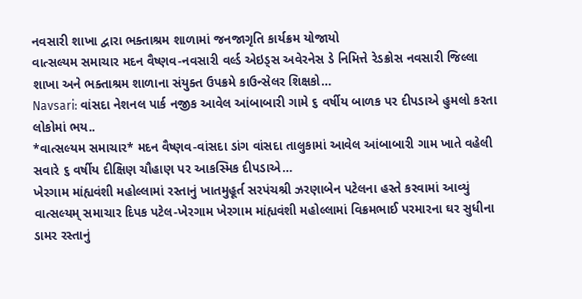નવસારી શાખા દ્વારા ભક્તાશ્રમ શાળામાં જનજાગૃતિ કાર્યક્રમ યોજાયો
વાત્સલ્યમ સમાચાર મદન વૈષ્ણવ-નવસારી વર્લ્ડ એઇડ્સ અવેરનેસ ડે નિમિત્તે રેડક્રોસ નવસારી જિલ્લા શાખા અને ભક્તાશ્રમ શાળાના સંયુક્ત ઉપક્રમે કાઉન્સેલર શિક્ષકો…
Navsari: વાંસદા નેશનલ પાર્ક નજીક આવેલ આંબાબારી ગામે ૬ વર્ષીય બાળક પર દીપડાએ હુમલો કરતા લોકોમાં ભય..
*વાત્સલ્યમ સમાચાર* મદન વૈષ્ણવ-વાંસદા ડાંગ વાંસદા તાલુકામાં આવેલ આંબાબારી ગામ ખાતે વહેલી સવારે ૬ વર્ષીય દીક્ષિણ ચૌહાણ પર આકસ્મિક દીપડાએ…
ખેરગામ માંહ્યવંશી મહોલ્લામાં રસ્તાનું ખાતમુહૂર્ત સરપંચશ્રી ઝરણાબેન પટેલના હસ્તે કરવામાં આવ્યું
વાત્સલ્યમ્ સમાચાર દિપક પટેલ-ખેરગામ ખેરગામ માંહ્યવંશી મહોલ્લામાં વિક્રમભાઈ પરમારના ઘર સુધીના ડામર રસ્તાનું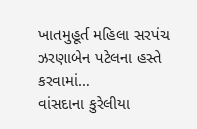ખાતમુહૂર્ત મહિલા સરપંચ ઝરણાબેન પટેલના હસ્તે કરવામાં…
વાંસદાના કુરેલીયા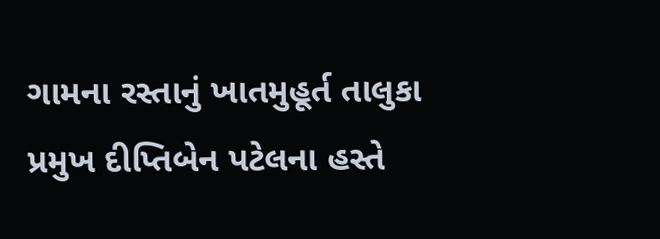ગામના રસ્તાનું ખાતમુહૂર્ત તાલુકા પ્રમુખ દીપ્તિબેન પટેલના હસ્તે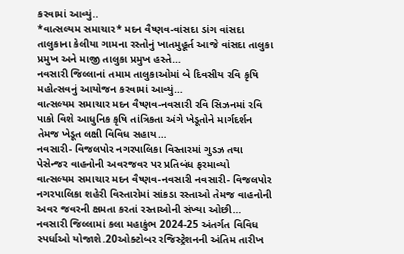કરવામાં આવ્યું..
*વાત્સલ્યમ સમાચાર* મદન વૈષ્ણવ-વાંસદા ડાંગ વાંસદા તાલુકાના કેલીયા ગામના રસ્તોનું ખાતમુહૂર્ત આજે વાંસદા તાલુકા પ્રમુખ અને માજી તાલુકા પ્રમુખ હસ્તે…
નવસારી જિલ્લાનાં તમામ તાલુકાઓમાં બે દિવસીય રવિ કૃષિ મહોત્સવનું આયોજન કરવામાં આવ્યું…
વાત્સલ્યમ સમાચાર મદન વૈષ્ણવ-નવસારી રવિ સિઝનમાં રવિ પાકો વિશે આધુનિક કૃષિ તાંત્રિકતા અંગે ખેડૂતોને માર્ગદર્શન તેમજ ખેડૂત લક્ષી વિવિધ સહાય…
નવસારી- વિજલપોર નગરપાલિકા વિસ્તારમાં ગુડઝ તથા પેસેન્જર વાહનોની અવરજવર પર પ્રતિબંધ ફરમાવ્યો
વાત્સલ્યમ સમાચાર મદન વૈષ્ણવ-નવસારી નવસારી- વિજલપોર નગરપાલિકા શહેરી વિસ્તારોમાં સાંકડા રસ્તાઓ તેમજ વાહનોની અવર જવરની ક્ષમતા કરતાં રસ્તાઓની સંખ્યા ઓછી…
નવસારી જિલ્લામાં કલા મહાકુંભ 2024-25 અંતર્ગત વિવિધ સ્પર્ધાઓ યોજાશે.20ઓક્ટોબર રજિસ્ટ્રેશનની અંતિમ તારીખ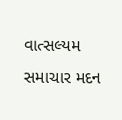વાત્સલ્યમ સમાચાર મદન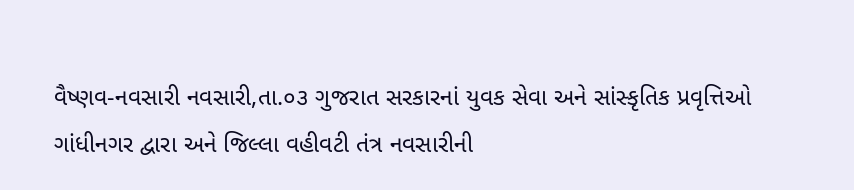વૈષ્ણવ-નવસારી નવસારી,તા.૦૩ ગુજરાત સરકારનાં યુવક સેવા અને સાંસ્કૃતિક પ્રવૃત્તિઓ ગાંધીનગર દ્વારા અને જિલ્લા વહીવટી તંત્ર નવસારીની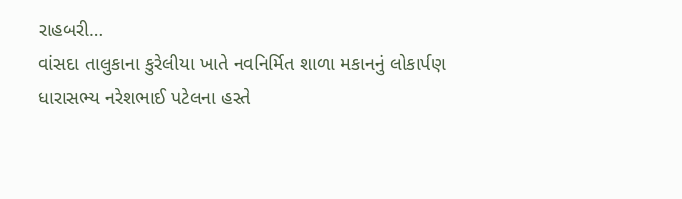રાહબરી…
વાંસદા તાલુકાના કુરેલીયા ખાતે નવનિર્મિત શાળા મકાનનું લોકાર્પણ ધારાસભ્ય નરેશભાઈ પટેલના હસ્તે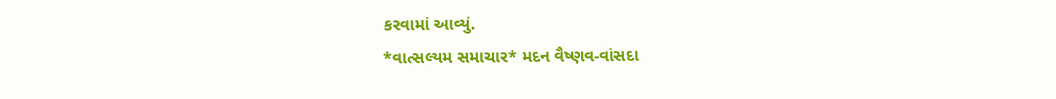કરવામાં આવ્યું.
*વાત્સલ્યમ સમાચાર* મદન વૈષ્ણવ-વાંસદા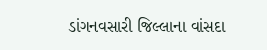ડાંગનવસારી જિલ્લાના વાંસદા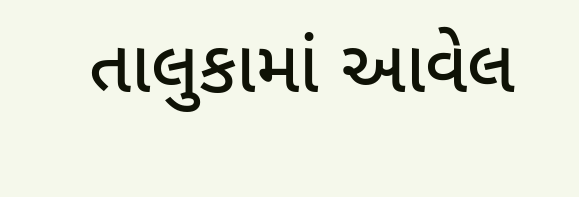તાલુકામાં આવેલ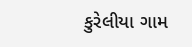કુરેલીયા ગામ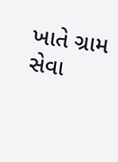ખાતે ગ્રામ સેવા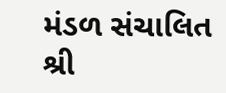મંડળ સંચાલિત શ્રી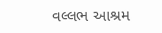વલ્લભ આશ્રમ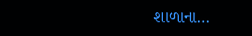શાળાના…